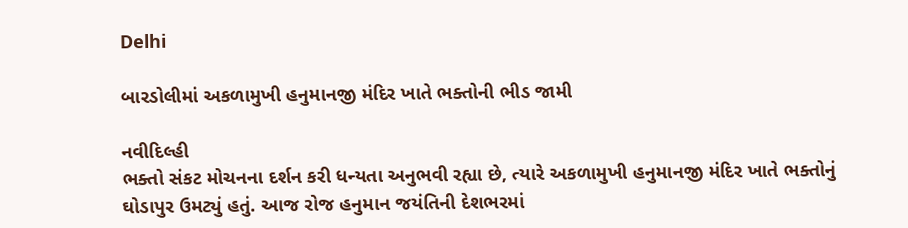Delhi

બારડોલીમાં અકળામુખી હનુમાનજી મંદિર ખાતે ભક્તોની ભીડ જામી

નવીદિલ્હી
ભક્તો સંકટ મોચનના દર્શન કરી ધન્યતા અનુભવી રહ્યા છે, ત્યારે અકળામુખી હનુમાનજી મંદિર ખાતે ભક્તોનું ઘોડાપુર ઉમટ્યું હતું. આજ રોજ હનુમાન જયંતિની દેશભરમાં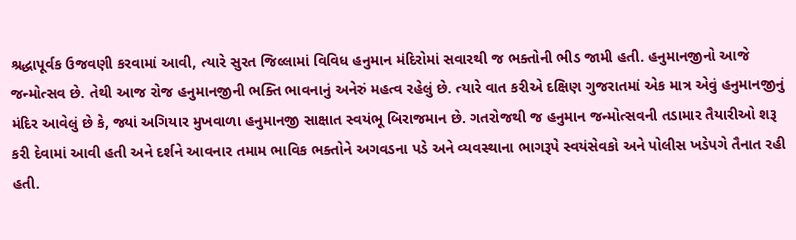શ્રદ્ધાપૂર્વક ઉજવણી કરવામાં આવી, ત્યારે સુરત જિલ્લામાં વિવિધ હનુમાન મંદિરોમાં સવારથી જ ભક્તોની ભીડ જામી હતી. હનુમાનજીનો આજે જન્મોત્સવ છે. તેથી આજ રોજ હનુમાનજીની ભક્તિ ભાવનાનું અનેરું મહત્વ રહેલું છે. ત્યારે વાત કરીએ દક્ષિણ ગુજરાતમાં એક માત્ર એવું હનુમાનજીનું મંદિર આવેલું છે કે, જ્યાં અગિયાર મુખવાળા હનુમાનજી સાક્ષાત સ્વયંભૂ બિરાજમાન છે. ગતરોજથી જ હનુમાન જન્મોત્સવની તડામાર તૈયારીઓ શરૂ કરી દેવામાં આવી હતી અને દર્શને આવનાર તમામ ભાવિક ભક્તોને અગવડના પડે અને વ્યવસ્થાના ભાગરૂપે સ્વયંસેવકો અને પોલીસ ખડેપગે તૈનાત રહી હતી.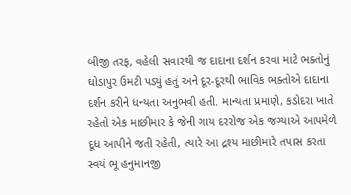બીજી તરફ, વહેલી સવારથી જ દાદાના દર્શન કરવા માટે ભક્તોનું ઘોડાપુર ઉમટી પડ્યું હતું અને દૂર-દૂરથી ભાવિક ભક્તોએ દાદાના દર્શન કરીને ધન્યતા અનુભવી હતી. માન્યતા પ્રમાણે, કડોદરા ખાતે રહેતો એક માછીમાર કે જેની ગાય દરરોજ એક જગ્યાએ આપમેળે દૂધ આપીને જતી રહેતી, ત્યારે આ દ્રશ્ય માછીમારે તપાસ કરતા સ્વયં ભૂ હનુમાનજી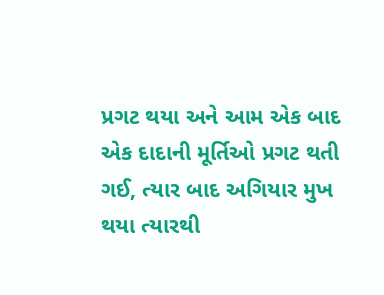પ્રગટ થયા અને આમ એક બાદ એક દાદાની મૂર્તિઓ પ્રગટ થતી ગઈ, ત્યાર બાદ અગિયાર મુખ થયા ત્યારથી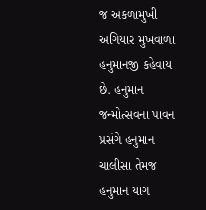જ અકળામુખી અગિયાર મુખવાળા હનુમાનજી કહેવાય છે. હનુમાન જન્મોત્સવના પાવન પ્રસંગે હનુમાન ચાલીસા તેમજ હનુમાન યાગ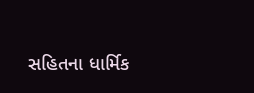સહિતના ધાર્મિક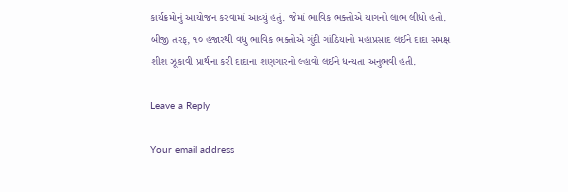કાર્યક્રમોનું આયોજન કરવામાં આવ્યું હતું. જેમાં ભાવિક ભક્તોએ યાગનો લાભ લીધો હતો. બીજી તરફ, ૧૦ હજારથી વધુ ભાવિક ભક્તોએ ગુંદી ગાંઠિયાનો મહાપ્રસાદ લઈને દાદા સમક્ષ શીશ ઝૂકાવી પ્રાર્થના કરી દાદાના શણગારનો લ્હાવો લઈને ધન્યતા અનુભવી હતી.

Leave a Reply

Your email address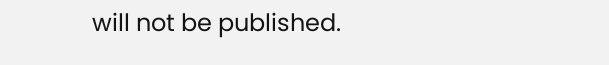will not be published.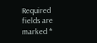Required fields are marked *